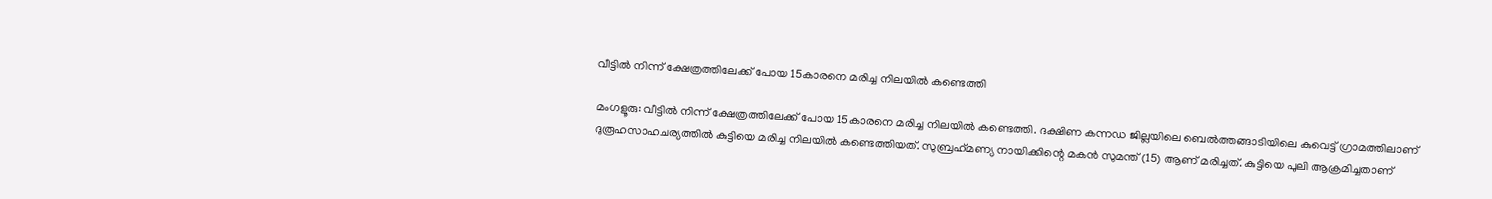വീട്ടില്‍ നിന്ന് ക്ഷേത്രത്തിലേക്ക് പോയ 15കാരനെ മരിച്ച നിലയില്‍ കണ്ടെത്തി

മംഗളൂരു: വീട്ടില്‍ നിന്ന് ക്ഷേത്രത്തിലേക്ക് പോയ 15കാരനെ മരിച്ച നിലയില്‍ കണ്ടെത്തി. ദക്ഷിണ കന്നഡ ജില്ലയിലെ ബെല്‍ത്തങ്ങാടിയിലെ കുവെട്ട് ഗ്രാമത്തിലാണ് ദുരൂഹസാഹചര്യത്തില്‍ കുട്ടിയെ മരിച്ച നിലയില്‍ കണ്ടെത്തിയത്. സുബ്രഹ്‌മണ്യ നായിക്കിന്റെ മകന്‍ സുമന്ത് (15) ആണ് മരിച്ചത്. കുട്ടിയെ പുലി ആക്രമിച്ചതാണ്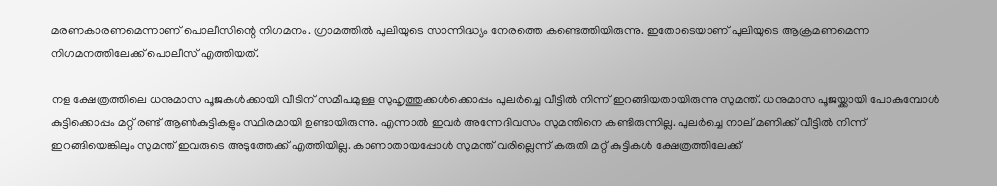മരണകാരണമെന്നാണ് പൊലീസിന്റെ നിഗമനം. ഗ്രാമത്തില്‍ പുലിയുടെ സാന്നിദ്ധ്യം നേരത്തെ കണ്ടെത്തിയിരുന്നു. ഇതോടെയാണ് പുലിയുടെ ആക്രമണമെന്ന നിഗമനത്തിലേക്ക് പൊലീസ് എത്തിയത്.

നള ക്ഷേത്രത്തിലെ ധനുമാസ പൂജകള്‍ക്കായി വീടിന് സമീപമുള്ള സുഹൃത്തുക്കള്‍ക്കൊപ്പം പുലര്‍ച്ചെ വീട്ടില്‍ നിന്ന് ഇറങ്ങിയതായിരുന്നു സുമന്ത്. ധനുമാസ പൂജയ്ക്കായി പോകുമ്പോള്‍ കുട്ടിക്കൊപ്പം മറ്റ് രണ്ട് ആണ്‍കുട്ടികളും സ്ഥിരമായി ഉണ്ടായിരുന്നു. എന്നാല്‍ ഇവര്‍ അന്നേദിവസം സുമന്തിനെ കണ്ടിരുന്നില്ല. പുലര്‍ച്ചെ നാല് മണിക്ക് വീട്ടില്‍ നിന്ന് ഇറങ്ങിയെങ്കിലും സുമന്ത് ഇവരുടെ അടുത്തേക്ക് എത്തിയില്ല. കാണാതായപ്പോള്‍ സുമന്ത് വരില്ലെന്ന് കരുതി മറ്റ് കുട്ടികള്‍ ക്ഷേത്രത്തിലേക്ക്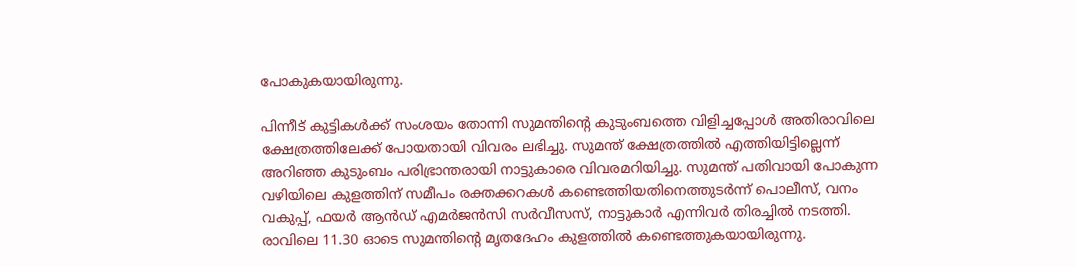പോകുകയായിരുന്നു.

പിന്നീട് കുട്ടികള്‍ക്ക് സംശയം തോന്നി സുമന്തിന്റെ കുടുംബത്തെ വിളിച്ചപ്പോള്‍ അതിരാവിലെ ക്ഷേത്രത്തിലേക്ക് പോയതായി വിവരം ലഭിച്ചു. സുമന്ത് ക്ഷേത്രത്തില്‍ എത്തിയിട്ടില്ലെന്ന് അറിഞ്ഞ കുടുംബം പരിഭ്രാന്തരായി നാട്ടുകാരെ വിവരമറിയിച്ചു. സുമന്ത് പതിവായി പോകുന്ന വഴിയിലെ കുളത്തിന് സമീപം രക്തക്കറകള്‍ കണ്ടെത്തിയതിനെത്തുടര്‍ന്ന് പൊലീസ്, വനം വകുപ്പ്, ഫയര്‍ ആന്‍ഡ് എമര്‍ജന്‍സി സര്‍വീസസ്, നാട്ടുകാര്‍ എന്നിവര്‍ തിരച്ചില്‍ നടത്തി. രാവിലെ 11.30 ഓടെ സുമന്തിന്റെ മൃതദേഹം കുളത്തില്‍ കണ്ടെത്തുകയായിരുന്നു.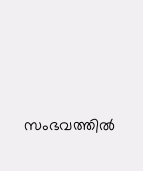സംഭവത്തില്‍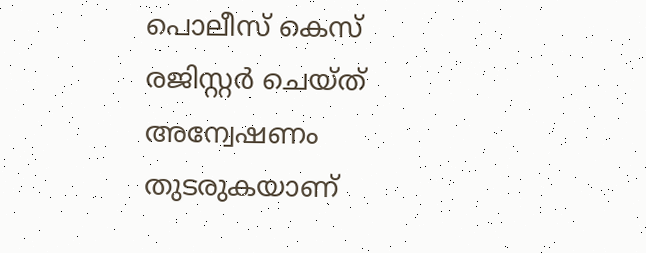പൊലീസ് കെസ് രജിസ്റ്റര്‍ ചെയ്ത് അന്വേഷണം തുടരുകയാണ്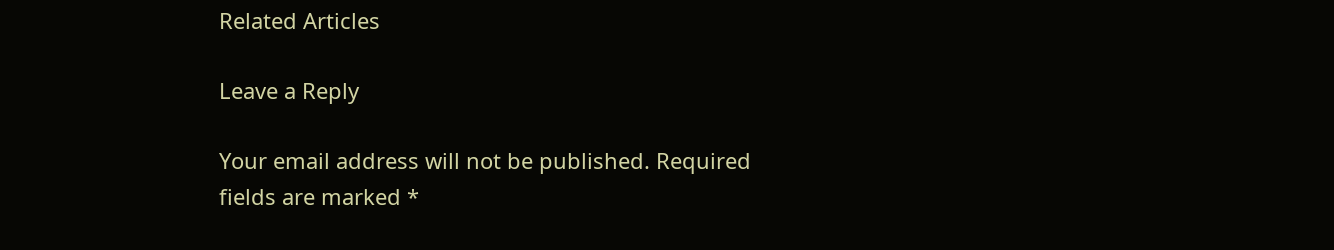Related Articles

Leave a Reply

Your email address will not be published. Required fields are marked *